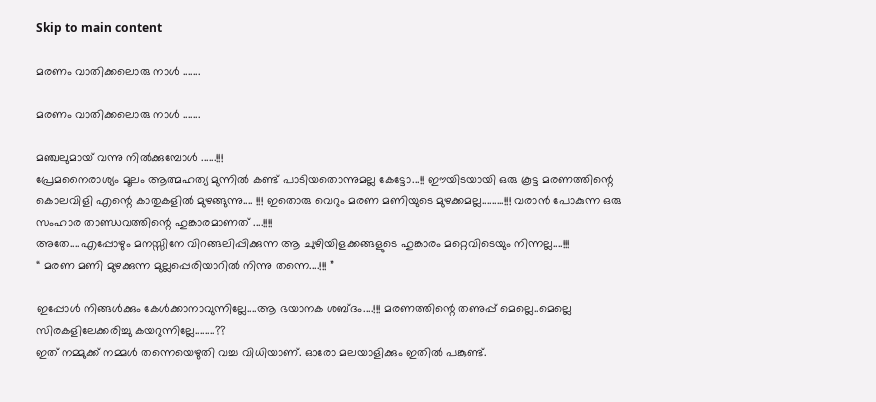Skip to main content

മരണം വാതിക്കലൊരു നാള്‍ .......

മരണം വാതിക്കലൊരു നാള്‍ .......

മഞ്ചലുമായ് വന്നു നില്‍ക്കുമ്പോള്‍ ......!!!
പ്രേമനൈരാശ്യം മൂലം ആത്മഹത്യ മുന്നില്‍ കണ്ട് പാടിയതൊന്നുമല്ല കേട്ടോ...!! ഈയിടയായി ഒരു കൂട്ട മരണത്തിന്റെ കൊലവിളി എന്റെ കാതുകളില്‍ മുഴങ്ങുന്നു.... !!! ഇതൊരു വെറും മരണ മണിയുടെ മുഴക്കമല്ല.........!!! വരാന്‍ പോകുന്ന ഒരു സംഹാര താണ്ഡവത്തിന്റെ ഹുങ്കാരമാണത് ....!!!!
അതേ....എപ്പോഴും മനസ്സിനേ വിറങ്ങലിപ്പിക്കുന്ന ആ ചുഴിയിളക്കങ്ങളുടെ ഹുങ്കാരം മറ്റെവിടെയും നിന്നല്ല....!!!
“ മരണ മണി മുഴക്കുന്ന മുല്ലപ്പെരിയാറില്‍ നിന്നു തന്നെ....!!! ”

ഇപ്പോള്‍ നിങ്ങള്‍ക്കും കേള്‍ക്കാനാവുന്നില്ലേ....ആ ഭയാനക ശബ്ദം....!!! മരണത്തിന്റെ തണുപ്പ് മെല്ലെ..മെല്ലെ സിരകളിലേക്കരിച്ചു കയറുന്നില്ലേ........??
ഇത് നമ്മുക്ക് നമ്മള്‍ തന്നെയെഴുതി വച്ച വിധിയാണ്. ഓരോ മലയാളിക്കും ഇതില്‍ പങ്കുണ്ട്.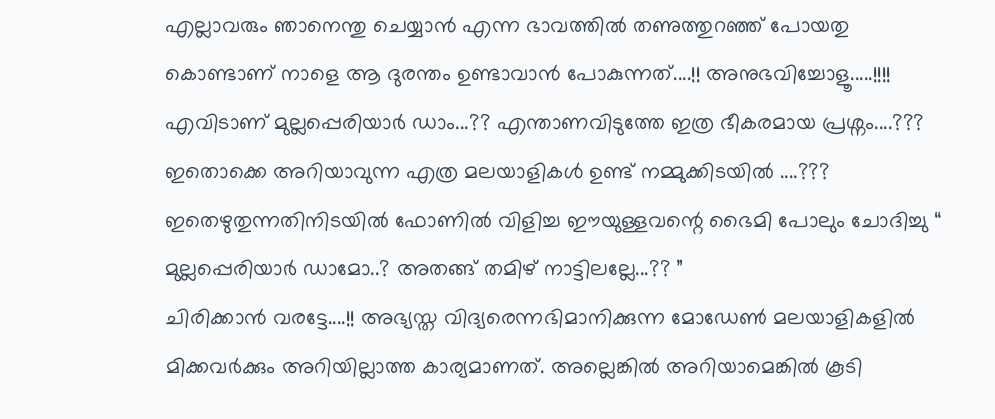എല്ലാവരും ഞാനെന്തു ചെയ്യാന്‍ എന്ന ഭാവത്തില്‍ തണുത്തുറഞ്ഞ് പോയതു കൊണ്ടാണ് നാളെ ആ ദുരന്തം ഉണ്ടാവാന്‍ പോകുന്നത്....!! അനുഭവിച്ചോളൂ.....!!!!
എവിടാണ് മുല്ലപ്പെരിയാര്‍ ഡാം...?? എന്താണവിടുത്തേ ഇത്ര ഭീകരമായ പ്രശ്നം....??? ഇതൊക്കെ അറിയാവുന്ന എത്ര മലയാളികള്‍ ഉണ്ട് നമ്മുക്കിടയില്‍ ....??? ഇതെഴുതുന്നതിനിടയില്‍ ഫോണില്‍ വിളിച്ച ഈയുള്ളവന്റെ ഭൈമി പോലും ചോദിച്ചു “ മുല്ലപ്പെരിയാര്‍ ഡാമോ..? അതങ്ങ് തമിഴ് നാട്ടിലല്ലേ...?? ”
ചിരിക്കാന്‍ വരട്ടേ....!! അഭ്യസ്ത വിദ്യരെന്നഭിമാനിക്കുന്ന മോഡേണ്‍ മലയാളികളില്‍ മിക്കവര്‍ക്കും അറിയില്ലാത്ത കാര്യമാണത്. അല്ലെങ്കില്‍ അറിയാമെങ്കില്‍ കൂടി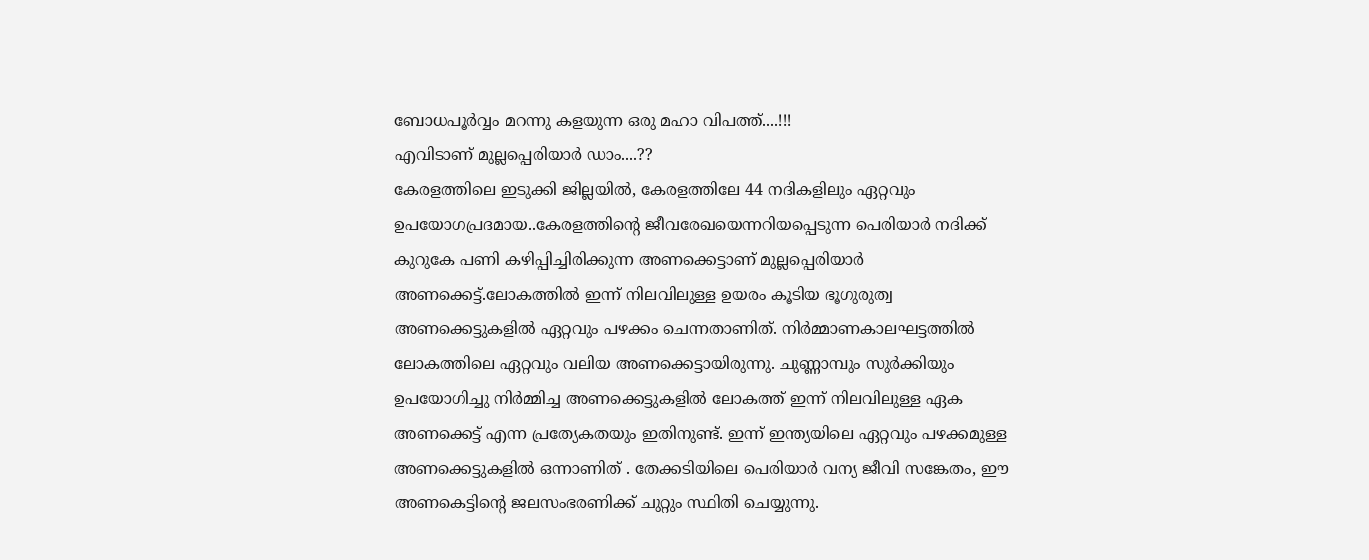ബോധപൂര്‍വ്വം മറന്നു കളയുന്ന ഒരു മഹാ വിപത്ത്....!!!
എവിടാണ് മുല്ലപ്പെരിയാര്‍ ഡാം....??
കേരളത്തിലെ ഇടുക്കി ജില്ലയിൽ, കേരളത്തിലേ 44 നദികളിലും ഏറ്റവും ഉപയോഗപ്രദമായ..കേരളത്തിന്റെ ജീവരേഖയെന്നറിയപ്പെടുന്ന പെരിയാർ നദിക്ക് കുറുകേ പണി കഴിപ്പിച്ചിരിക്കുന്ന അണക്കെട്ടാണ്‌ മുല്ലപ്പെരിയാർ അണക്കെട്ട്.ലോകത്തിൽ ഇന്ന് നിലവിലുള്ള ഉയരം കൂടിയ ഭൂഗുരുത്വ അണക്കെട്ടുകളിൽ ഏറ്റവും പഴക്കം ചെന്നതാണിത്. നിർമ്മാണകാലഘട്ടത്തിൽ ലോകത്തിലെ ഏറ്റവും വലിയ അണക്കെട്ടായിരുന്നു. ചുണ്ണാമ്പും സുർക്കിയും ഉപയോഗിച്ചു നിർമ്മിച്ച അണക്കെട്ടുകളിൽ ലോകത്ത് ഇന്ന് നിലവിലുള്ള ഏക അണക്കെട്ട് എന്ന പ്രത്യേകതയും ഇതിനുണ്ട്. ഇന്ന് ഇന്ത്യയിലെ ഏറ്റവും പഴക്കമുള്ള അണക്കെട്ടുകളിൽ ഒന്നാണിത് . തേക്കടിയിലെ പെരിയാർ വന്യ ജീവി സങ്കേതം, ഈ അണകെട്ടിന്റെ ജലസംഭരണിക്ക് ചുറ്റും സ്ഥിതി ചെയ്യുന്നു.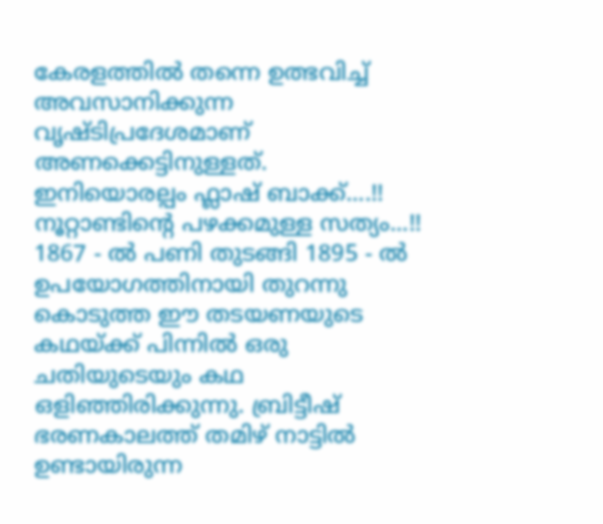കേരളത്തിൽ തന്നെ ഉത്ഭവിച്ച് അവസാനിക്കുന്ന വൃഷ്ടിപ്രദേശമാണ് അണക്കെട്ടിനുള്ളത്.
ഇനിയൊരല്പം ഫ്ലാഷ് ബാക്ക്....!!
നൂറ്റാണ്ടിന്റെ പഴക്കമുള്ള സത്യം...!! 1867 - ല്‍ പണി തുടങ്ങി 1895 - ല്‍ ഉപയോഗത്തിനായി തുറന്നു കൊടുത്ത ഈ തടയണയുടെ കഥയ്ക്ക് പിന്നില്‍ ഒരു ചതിയുടെയും കഥ ഒളിഞ്ഞിരിക്കുന്നു. ബ്രിട്ടീഷ് ഭരണകാലത്ത് തമിഴ് നാട്ടില്‍ ഉണ്ടായിരുന്ന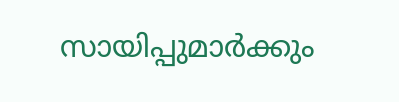സായിപ്പുമാര്‍ക്കും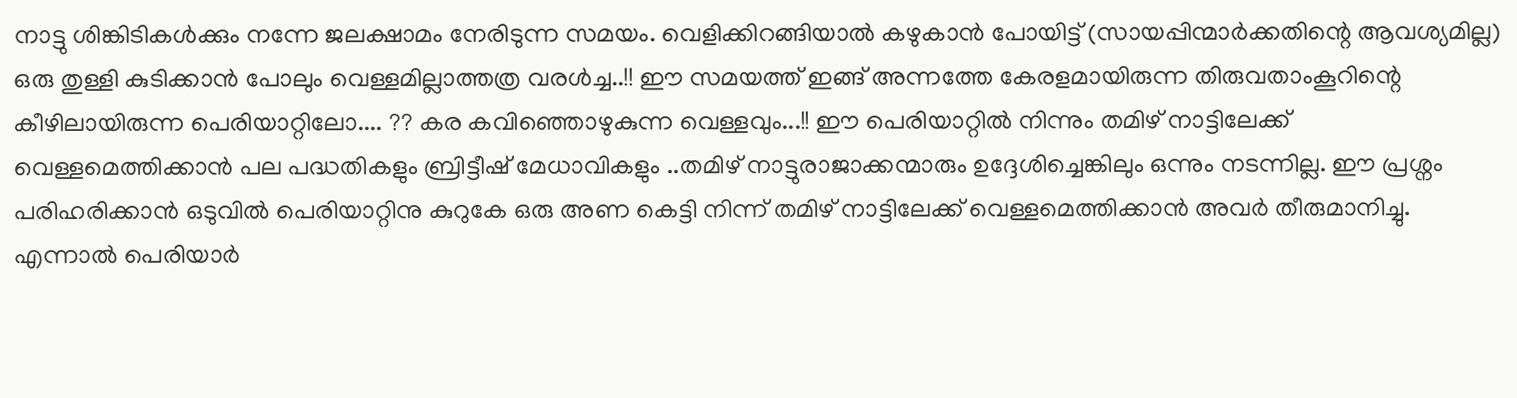നാട്ടു ശിങ്കിടികള്‍ക്കും നന്നേ ജലക്ഷാമം നേരിടുന്ന സമയം. വെളിക്കിറങ്ങിയാല്‍ കഴുകാന്‍ പോയിട്ട് (സായപ്പിന്മാര്‍ക്കതിന്റെ ആവശ്യമില്ല) ഒരു തുള്ളി കുടിക്കാന്‍ പോലും വെള്ളമില്ലാത്തത്ര വരള്‍ച്ച..!! ഈ സമയത്ത് ഇങ്ങ് അന്നത്തേ കേരളമായിരുന്ന തിരുവതാംകൂറിന്റെ കീഴിലായിരുന്ന പെരിയാറ്റിലോ.... ?? കര കവിഞ്ഞൊഴുകുന്ന വെള്ളവും...!! ഈ പെരിയാറ്റില്‍ നിന്നും തമിഴ് നാട്ടിലേക്ക് വെള്ളമെത്തിക്കാന്‍ പല പദ്ധതികളും ബ്രിട്ടീഷ് മേധാവികളും ..തമിഴ് നാട്ടുരാജാക്കന്മാരും ഉദ്ദേശിച്ചെങ്കിലും ഒന്നും നടന്നില്ല. ഈ പ്രശ്നം പരിഹരിക്കാന്‍ ഒടുവിൽ പെരിയാറ്റിനു കുറുകേ ഒരു അണ കെട്ടി നിന്ന് തമിഴ് നാട്ടിലേക്ക് വെള്ളമെത്തിക്കാന്‍ അവര്‍ തീരുമാനിച്ചു.
എന്നാല്‍ പെരിയാര്‍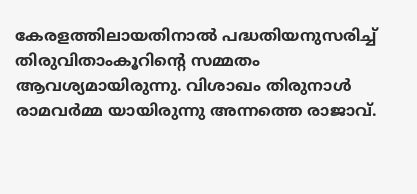കേരളത്തിലായതിനാല്‍ പദ്ധതിയനുസരിച്ച് തിരുവിതാംകൂറിന്റെ സമ്മതം ആവശ്യമായിരുന്നു. വിശാഖം തിരുനാൾ രാമവർമ്മ യായിരുന്നു അന്നത്തെ രാജാവ്.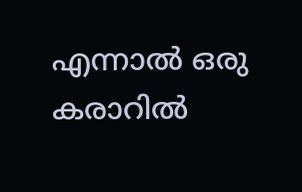എന്നാല്‍ ഒരു കരാറിൽ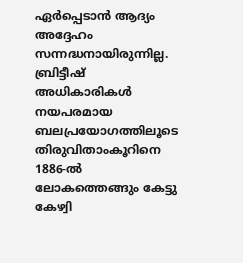ഏർപ്പെടാൻ ആദ്യം അദ്ദേഹം സന്നദ്ധനായിരുന്നില്ല. ബ്രിട്ടീഷ് അധികാരികൾ നയപരമായ ബലപ്രയോഗത്തിലൂടെ തിരുവിതാംകൂറിനെ 1886-ൽ ലോകത്തെങ്ങും കേട്ടു കേഴ്വി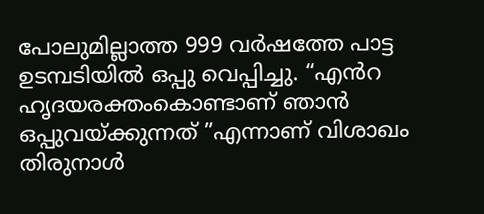പോലുമില്ലാത്ത 999 വര്‍ഷത്തേ പാട്ട ഉടമ്പടിയിൽ ഒപ്പു വെപ്പിച്ചു. “എൻറ ഹൃദയരക്തംകൊണ്ടാണ് ഞാൻ ഒപ്പുവയ്ക്കുന്നത് ”എന്നാണ് വിശാഖം തിരുനാൾ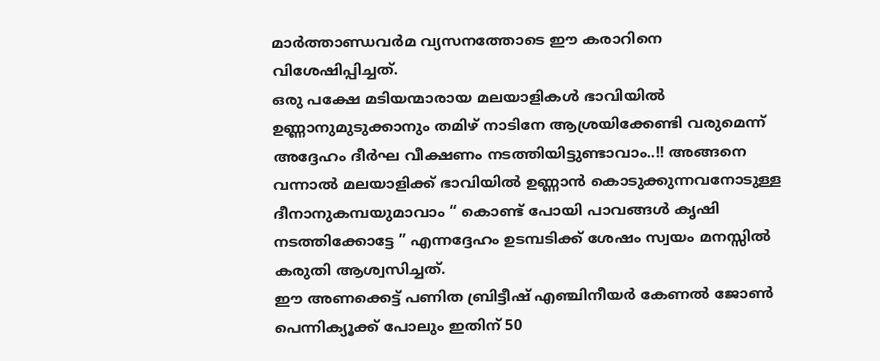മാർത്താണ്ഡവർമ വ്യസനത്തോടെ ഈ കരാറിനെ വിശേഷിപ്പിച്ചത്.
ഒരു പക്ഷേ മടിയന്മാരായ മലയാളികള്‍ ഭാവിയില്‍ ഉണ്ണാനുമുടുക്കാനും തമിഴ് നാടിനേ ആശ്രയിക്കേണ്ടി വരുമെന്ന് അദ്ദേഹം ദീര്‍ഘ വീക്ഷണം നടത്തിയിട്ടുണ്ടാവാം..!! അങ്ങനെ വന്നാല്‍ മലയാളിക്ക് ഭാവിയില്‍ ഉണ്ണാന്‍ കൊടുക്കുന്നവനോടുള്ള ദീനാനുകമ്പയുമാവാം “ കൊണ്ട് പോയി പാവങ്ങള്‍ കൃഷി നടത്തിക്കോട്ടേ ” എന്നദ്ദേഹം ഉടമ്പടിക്ക് ശേഷം സ്വയം മനസ്സിൽ കരുതി ആശ്വസിച്ചത്.
ഈ അണക്കെട്ട് പണിത ബ്രിട്ടീഷ് എഞ്ചിനീയര്‍ കേണല്‍ ജോണ്‍ പെന്നിക്യൂക്ക് പോലും ഇതിന് 50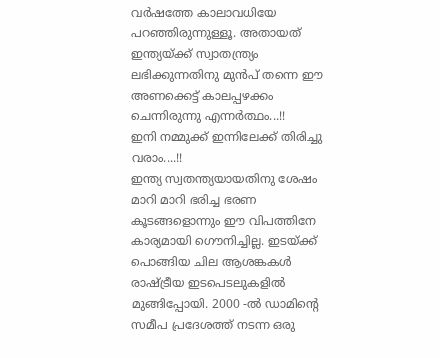വര്‍ഷത്തേ കാലാവധിയേ പറഞ്ഞിരുന്നുള്ളൂ. അതായത് ഇന്ത്യയ്ക്ക് സ്വാതന്ത്ര്യം ലഭിക്കുന്നതിനു മുന്‍പ് തന്നെ ഈ അണക്കെട്ട് കാലപ്പഴക്കം ചെന്നിരുന്നു എന്നര്‍ത്ഥം...!!
ഇനി നമ്മുക്ക് ഇന്നിലേക്ക് തിരിച്ചു വരാം....!!
ഇന്ത്യ സ്വതന്ത്യയായതിനു ശേഷം മാറി മാറി ഭരിച്ച ഭരണ കൂടങ്ങളൊന്നും ഈ വിപത്തിനേ കാര്യമായി ഗൌനിച്ചില്ല. ഇടയ്ക്ക് പൊങ്ങിയ ചില ആശങ്കകള്‍ രാഷ്ട്രീയ ഇടപെടലുകളില്‍ മുങ്ങിപ്പോയി. 2000 -ല്‍ ഡാമിന്റെ സമീപ പ്രദേശത്ത് നടന്ന ഒരു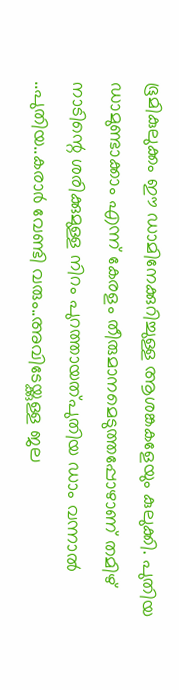ഭൂമികുലുക്കം ഈ ഡാമിനേക്കുറിച്ചുള്ള ആശങ്കകളേയും കുലുക്കി. പുതിയ ഡാമുണ്ടാക്കാം എന്ന് കേരളം തീരുമാനമെടുത്തപ്പോഴാണ് തമിഴ് നാടിന്റെ ശരിക്കുമുള്ള നിറം പുറത്തായത്പുതിയ ഡാം വന്നാല്‍ ..പുതിയ..കരാർ വേണ്ടി വരും..അവിടേയ്ക്കുള്ള ജല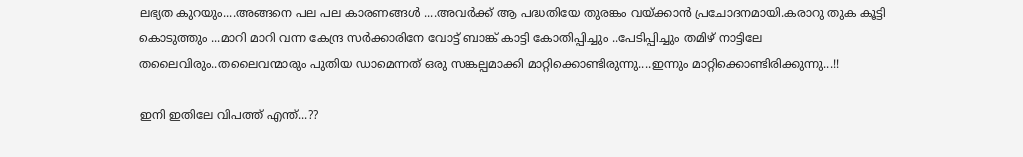ലഭ്യത കുറയും....അങ്ങനെ പല പല കാരണങ്ങള്‍ ....അവര്‍ക്ക് ആ പദ്ധതിയേ തുരങ്കം വയ്ക്കാന്‍ പ്രചോദനമായി.കരാറു തുക കൂട്ടി കൊടുത്തും ...മാറി മാറി വന്ന കേന്ദ്ര സര്‍ക്കാരിനേ വോട്ട് ബാങ്ക് കാട്ടി കോതിപ്പിച്ചും ..പേടിപ്പിച്ചും തമിഴ് നാട്ടിലേ തലൈവിരും..തലൈവന്മാരും പുതിയ ഡാമെന്നത് ഒരു സങ്കല്പമാക്കി മാറ്റിക്കൊണ്ടിരുന്നു....ഇന്നും മാറ്റിക്കൊണ്ടിരിക്കുന്നു...!!

ഇനി ഇതിലേ വിപത്ത് എന്ത്...??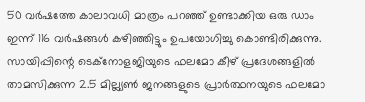50 വര്‍ഷത്തേ കാലാവധി മാത്രം പറഞ്ഞ് ഉണ്ടാക്കിയ ഒരു ഡാം ഇന്ന് 116 വര്‍ഷങ്ങള്‍ കഴിഞ്ഞിട്ടും ഉപയോഗിച്ചു കൊണ്ടിരിക്കുന്നു. സായിപ്പിന്റെ ടെക്നോളജിയുടെ ഫലമോ കീഴ് പ്രദേശങ്ങളില്‍ താമസിക്കുന്ന 2.5 മില്ല്യണ്‍ ജനങ്ങളുടെ പ്രാര്‍ത്ഥനയുടെ ഫലമോ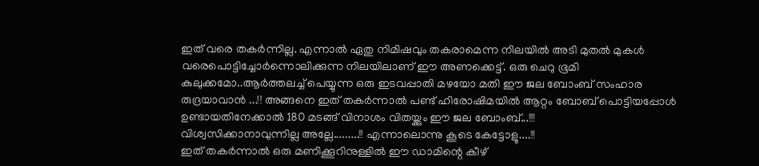ഇത് വരെ തകര്‍ന്നില്ല. എന്നാല്‍ ഏതു നിമിഷവും തകരാമെന്ന നിലയില്‍ അടി മുതല്‍ മുകള്‍ വരെപൊട്ടിച്ചോര്‍ന്നൊലിക്കുന്ന നിലയിലാണ് ഈ അണക്കെട്ട്. ഒരു ചെറു ഭൂമി കുലുക്കമോ..ആര്‍ത്തലച്ച് പെയ്യുന്ന ഒരു ഇടവപ്പാതി മഴയോ മതി ഈ ജല ബോംബ് സംഹാര രുദ്രയാവാൻ ...!! അങ്ങനെ ഇത് തകര്‍ന്നാല്‍ പണ്ട് ഹിരോഷിമയില്‍ ആറ്റം ബോബ് പൊട്ടിയപ്പോള്‍ ഉണ്ടായതിനേക്കാല്‍ 180 മടങ്ങ് വിനാശം വിതയ്ക്കും ഈ ജല ബോംബ്...!!!
വിശ്വസിക്കാനാവുന്നില്ല അല്ലേ.........!! എന്നാലൊന്നു കൂടെ കേട്ടോളൂ....!!
ഇത് തകര്‍ന്നാല്‍ ഒരു മണിക്കൂറിനുള്ളില്‍ ഈ ഡാമിന്റെ കീഴ്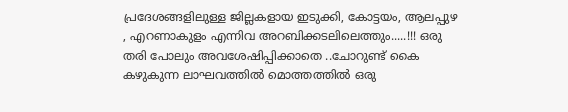പ്രദേശങ്ങളിലുള്ള ജില്ലകളായ ഇടുക്കി, കോട്ടയം, ആലപ്പുഴ , എറണാകുളം എന്നിവ അറബിക്കടലിലെത്തും.....!!! ഒരു തരി പോലും അവശേഷിപ്പിക്കാതെ ..ചോറുണ്ട് കൈ കഴുകുന്ന ലാഘവത്തില്‍ മൊത്തത്തിൽ ഒരു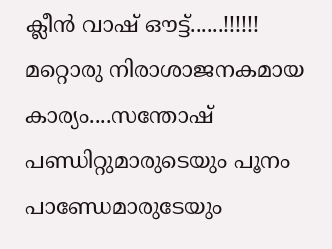ക്ലീൻ വാഷ് ഔട്ട്......!!!!!!
മറ്റൊരു നിരാശാജനകമായ കാര്യം....സന്തോഷ് പണ്ഡിറ്റുമാരുടെയും പൂനം പാണ്ഡേമാരുടേയും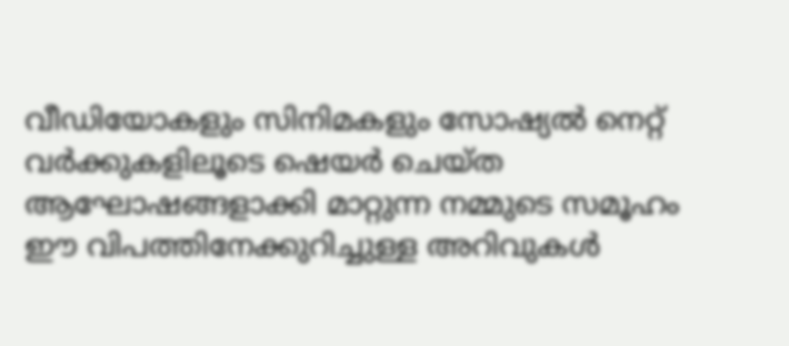വീഡിയോകളും സിനിമകളും സോഷ്യല്‍ നെറ്റ് വര്‍ക്കുകളിലൂടെ ഷെയര്‍ ചെയ്ത ആഘോഷങ്ങളാക്കി മാറ്റുന്ന നമ്മുടെ സമൂഹം ഈ വിപത്തിനേക്കുറിച്ചുള്ള അറിവുകള്‍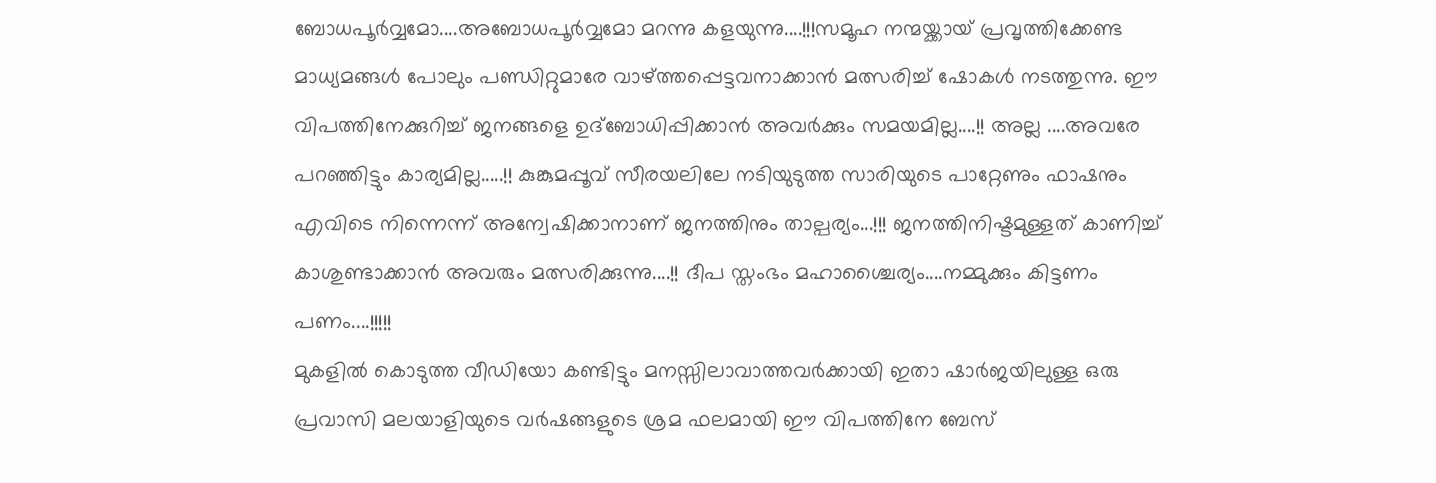ബോധപൂര്‍വ്വമോ....അബോധപൂര്‍വ്വമോ മറന്നു കളയുന്നു....!!!സമൂഹ നന്മയ്ക്കായ് പ്രവൃത്തിക്കേണ്ട മാധ്യമങ്ങള്‍ പോലും പണ്ഡിറ്റുമാരേ വാഴ്ത്തപ്പെട്ടവനാക്കാന്‍ മത്സരിച്ച് ഷോകള്‍ നടത്തുന്നു. ഈ വിപത്തിനേക്കുറിച്ച് ജനങ്ങളെ ഉദ്ബോധിപ്പിക്കാന്‍ അവര്‍ക്കും സമയമില്ല....!! അല്ല ....അവരേ പറഞ്ഞിട്ടും കാര്യമില്ല.....!! കുങ്കുമപ്പൂവ് സീരയലിലേ നടിയുടുത്ത സാരിയുടെ പാറ്റേണും ഫാഷനും എവിടെ നിന്നെന്ന് അന്വേഷിക്കാനാണ് ജനത്തിനും താല്പര്യം...!!! ജനത്തിനിഷ്ടമുള്ളത് കാണിച്ച് കാശുണ്ടാക്കാന്‍ അവരും മത്സരിക്കുന്നു....!! ദീപ സ്തംഭം മഹാശ്ചൈര്യം....നമ്മുക്കും കിട്ടണം പണം....!!!!!
മുകളില്‍ കൊടുത്ത വീഡിയോ കണ്ടിട്ടും മനസ്സിലാവാത്തവര്‍ക്കായി ഇതാ ഷാര്‍ജയിലുള്ള ഒരു പ്രവാസി മലയാളിയുടെ വര്‍ഷങ്ങളുടെ ശ്രമ ഫലമായി ഈ വിപത്തിനേ ബേസ്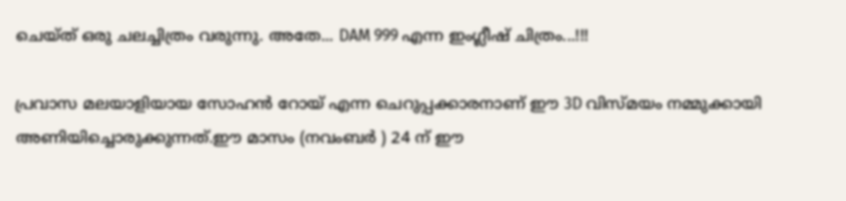ചെയ്ത് ഒരു ചലച്ചിത്രം വരുന്നു. അതേ... DAM 999 എന്ന ഇംഗ്ലീഷ് ചിത്രം...!!!

പ്രവാസ മലയാളിയായ സോഹന്‍ റോയ് എന്ന ചെറുപ്പക്കാരനാണ് ഈ 3D വിസ്മയം നമ്മുക്കായി അണിയിച്ചൊരുക്കുന്നത്.ഈ മാസം (നവംബര്‍ ) 24 ന് ഈ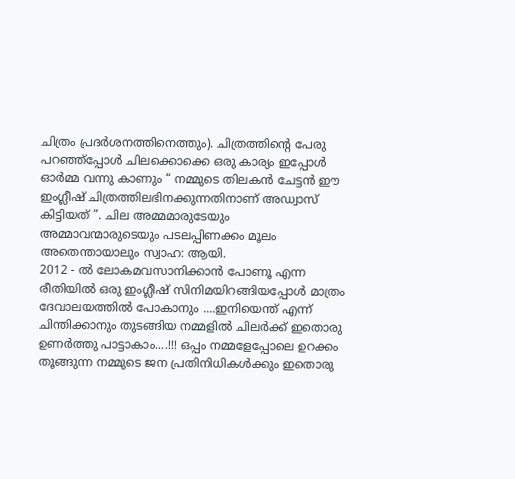ചിത്രം പ്രദര്‍ശനത്തിനെത്തും). ചിത്രത്തിന്റെ പേരു പറഞ്ഞ്പ്പോള്‍ ചിലക്കൊക്കെ ഒരു കാര്യം ഇപ്പോള്‍ ഓര്‍മ്മ വന്നു കാണും “ നമ്മുടെ തിലകന്‍ ചേട്ടന്‍ ഈ ഇംഗ്ലീഷ് ചിത്രത്തിലഭിനക്കുന്നതിനാണ് അഡ്വാസ് കിട്ടിയത് ”. ചില അമ്മമാരുടേയും അമ്മാവന്മാരുടെയും പടലപ്പിണക്കം മൂലം അതെന്തായാലും സ്വാഹ: ആയി.
2012 - ല്‍ ലോകമവസാനിക്കാന്‍ പോണൂ എന്ന രീതിയിൽ ഒരു ഇംഗ്ലീഷ് സിനിമയിറങ്ങിയപ്പോള്‍ മാത്രം ദേവാലയത്തില്‍ പോകാനും ....ഇനിയെന്ത് എന്ന് ചിന്തിക്കാനും തുടങ്ങിയ നമ്മളില്‍ ചിലര്‍ക്ക് ഇതൊരു ഉണര്‍ത്തു പാട്ടാകാം....!!! ഒപ്പം നമ്മളേപ്പോലെ ഉറക്കം തൂങ്ങുന്ന നമ്മുടെ ജന പ്രതിനിധികള്‍ക്കും ഇതൊരു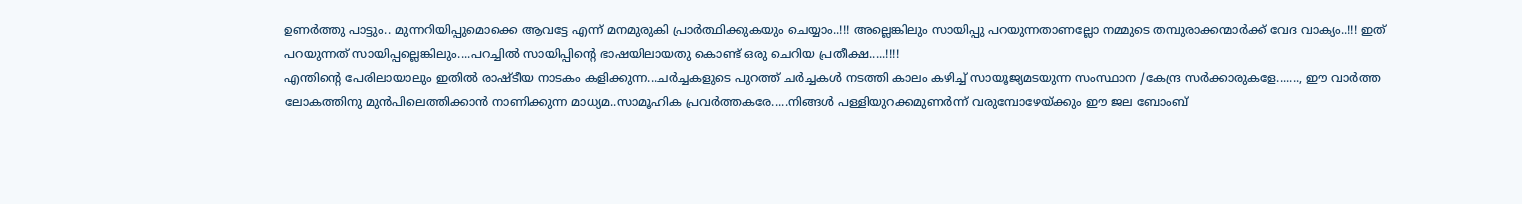ഉണര്‍ത്തു പാട്ടും.. മുന്നറിയിപ്പുമൊക്കെ ആവട്ടേ എന്ന് മനമുരുകി പ്രാര്‍ത്ഥിക്കുകയും ചെയ്യാം..!!! അല്ലെങ്കിലും സായിപ്പു പറയുന്നതാണല്ലോ നമ്മുടെ തമ്പുരാക്കന്മാര്‍ക്ക് വേദ വാക്യം..!!! ഇത് പറയുന്നത് സായിപ്പല്ലെങ്കിലും....പറച്ചില്‍ സായിപ്പിന്റെ ഭാഷയിലായതു കൊണ്ട് ഒരു ചെറിയ പ്രതീക്ഷ.....!!!!
എന്തിന്റെ പേരിലായാലും ഇതില്‍ രാഷ്ടീയ നാടകം കളിക്കുന്ന...ചര്‍ച്ചകളുടെ പുറത്ത് ചര്‍ച്ചകള്‍ നടത്തി കാലം കഴിച്ച് സായൂജ്യമടയുന്ന സംസ്ഥാന /കേന്ദ്ര സര്‍ക്കാരുകളേ......., ഈ വാര്‍ത്ത ലോകത്തിനു മുന്‍പിലെത്തിക്കാന്‍ നാണിക്കുന്ന മാധ്യമ..സാമൂഹിക പ്രവര്‍ത്തകരേ.....നിങ്ങൾ പള്ളിയുറക്കമുണര്‍ന്ന് വരുമ്പോഴേയ്ക്കും ഈ ജല ബോംബ്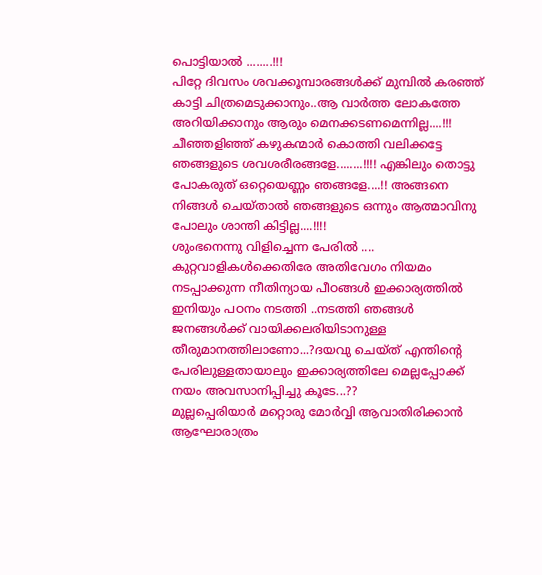പൊട്ടിയാല്‍ ........!!!
പിറ്റേ ദിവസം ശവക്കൂമ്പാരങ്ങള്‍ക്ക് മുമ്പില്‍ കരഞ്ഞ് കാട്ടി ചിത്രമെടുക്കാനും..ആ വാര്‍ത്ത ലോകത്തേ അറിയിക്കാനും ആരും മെനക്കടണമെന്നില്ല....!!! ചീഞ്ഞളിഞ്ഞ് കഴുകന്മാര്‍ കൊത്തി വലിക്കട്ടേ ഞങ്ങളുടെ ശവശരീരങ്ങളേ........!!!! എങ്കിലും തൊട്ടു പോകരുത് ഒറ്റെയെണ്ണം ഞങ്ങളേ....!! അങ്ങനെ നിങ്ങള്‍ ചെയ്താല്‍ ഞങ്ങളുടെ ഒന്നും ആത്മാവിനു പോലും ശാന്തി കിട്ടില്ല....!!!!
ശുംഭനെന്നു വിളിച്ചെന്ന പേരില്‍ .... കുറ്റവാളികള്‍ക്കെതിരേ അതിവേഗം നിയമം നടപ്പാക്കുന്ന നീതിന്യായ പീഠങ്ങള്‍ ഇക്കാര്യത്തില്‍ ഇനിയും പഠനം നടത്തി ..നടത്തി ഞങ്ങള്‍ ജനങ്ങള്‍ക്ക് വായിക്കലരിയിടാനുള്ള തീരുമാനത്തിലാണോ...?ദയവു ചെയ്ത് എന്തിന്റെ പേരിലുള്ളതായാലും ഇക്കാര്യത്തിലേ മെല്ലപ്പോക്ക് നയം അവസാനിപ്പിച്ചു കൂടേ...??
മുല്ലപ്പെരിയാര്‍ മറ്റൊരു മോര്‍വ്വി ആവാതിരിക്കാന്‍ ആഘോരാത്രം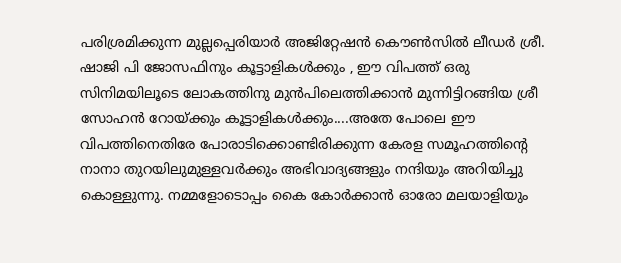പരിശ്രമിക്കുന്ന മുല്ലപ്പെരിയാര്‍ അജിറ്റേഷന്‍ കൌണ്‍സില്‍ ലീഡര്‍ ശ്രീ. ഷാജി പി ജോസഫിനും കൂട്ടാളികള്‍ക്കും , ഈ വിപത്ത് ഒരു സിനിമയിലൂടെ ലോകത്തിനു മുന്‍പിലെത്തിക്കാന്‍ മുന്നിട്ടിറങ്ങിയ ശ്രീ സോഹന്‍ റോയ്ക്കും കൂട്ടാളികള്‍ക്കും....അതേ പോലെ ഈ വിപത്തിനെതിരേ പോരാടിക്കൊണ്ടിരിക്കുന്ന കേരള സമൂഹത്തിന്റെ നാനാ തുറയിലുമുള്ളവര്‍ക്കും അഭിവാദ്യങ്ങളും നന്ദിയും അറിയിച്ചു കൊള്ളുന്നു. നമ്മളോടൊപ്പം കൈ കോര്‍ക്കാന്‍ ഓരോ മലയാളിയും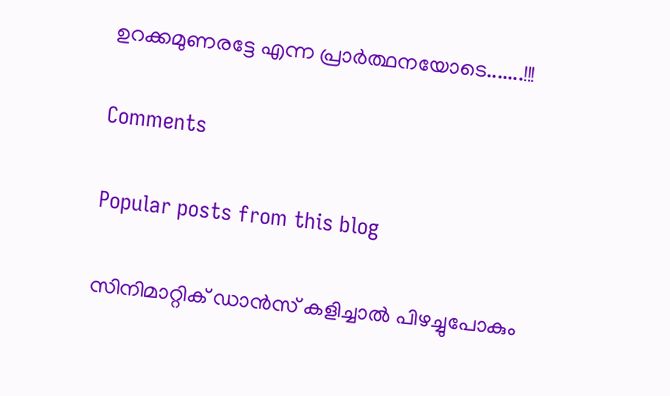ഉറക്കമുണരട്ടേ എന്ന പ്രാര്‍ത്ഥനയോടെ.......!!!

Comments

Popular posts from this blog

സിനിമാറ്റിക് ഡാന്‍സ് കളിച്ചാല്‍ പിഴച്ചുപോകും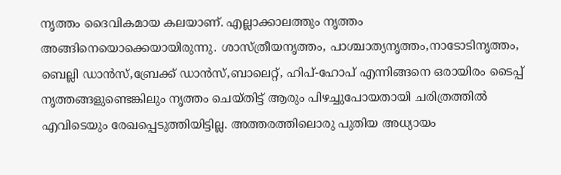നൃത്തം ദൈവികമായ കലയാണ്. എല്ലാക്കാലത്തും നൃത്തം അങ്ങിനെയൊക്കെയായിരുന്നു. ശാസ്ത്രീയനൃത്തം, പാശ്ചാത്യനൃത്തം,നാടോടിനൃത്തം, ബെല്ലി ഡാന്‍സ്,ബ്രേക്ക് ഡാന്‍സ്,ബാലെറ്റ്, ഹിപ്-ഹോപ് എന്നിങ്ങനെ ഒരായിരം ടൈപ്പ് നൃത്തങ്ങളുണ്ടെങ്കിലും നൃത്തം ചെയ്തിട്ട് ആരും പിഴച്ചുപോയതായി ചരിത്രത്തില്‍ എവിടെയും രേഖപ്പെടുത്തിയിട്ടില്ല. അത്തരത്തിലൊരു പുതിയ അധ്യായം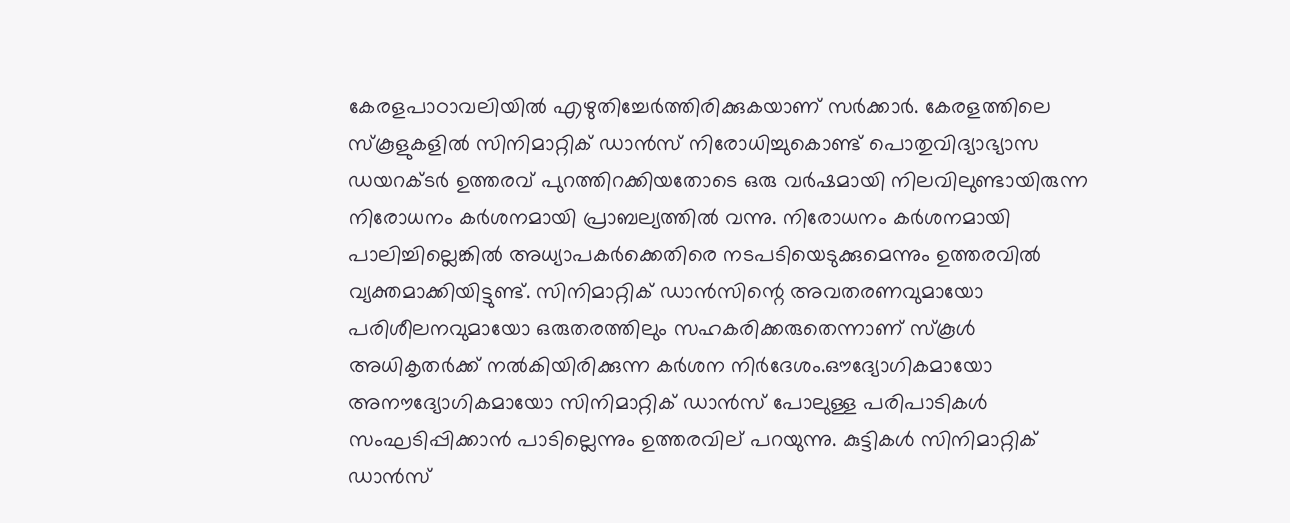കേരളപാഠാവലിയില്‍ എഴുതിച്ചേര്‍ത്തിരിക്കുകയാണ് സര്‍ക്കാര്‍. കേരളത്തിലെ സ്കൂളുകളില്‍ സിനിമാറ്റിക് ഡാന്‍സ് നിരോധിച്ചുകൊണ്ട് പൊതുവിദ്യാഭ്യാസ ഡയറക്ടര്‍ ഉത്തരവ് പുറത്തിറക്കിയതോടെ ഒരു വര്‍ഷമായി നിലവിലുണ്ടായിരുന്ന നിരോധനം കര്‍ശനമായി പ്രാബല്യത്തില്‍ വന്നു. നിരോധനം കര്‍ശനമായി പാലിച്ചില്ലെങ്കില്‍ അധ്യാപകര്‍ക്കെതിരെ നടപടിയെടുക്കുമെന്നും ഉത്തരവില്‍ വ്യക്തമാക്കിയിട്ടുണ്ട്. സിനിമാറ്റിക് ഡാന്‍സിന്റെ അവതരണവുമായോ പരിശീലനവുമായോ ഒരുതരത്തിലും സഹകരിക്കരുതെന്നാണ് സ്‌കൂള്‍ അധികൃതര്‍ക്ക് നല്‍കിയിരിക്കുന്ന കര്‍ശന നിര്‍ദേശം.ഔദ്യോഗികമായോ അനൗദ്യോഗികമായോ സിനിമാറ്റിക് ഡാന്‍സ് പോലുള്ള പരിപാടികള്‍ സംഘടിപ്പിക്കാന്‍ പാടില്ലെന്നും ഉത്തരവില് പറയുന്നു. കുട്ടികള്‍ സിനിമാറ്റിക് ഡാന്‍സ്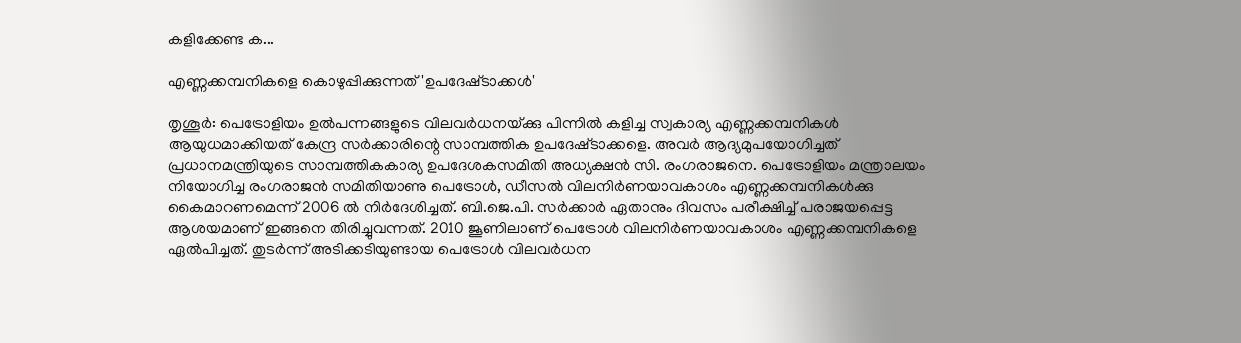കളിക്കേണ്ട ക...

എണ്ണക്കമ്പനികളെ കൊഴുപ്പിക്കുന്നത്‌ 'ഉപദേഷ്‌ടാക്കള്‍'

തൃശൂര്‍: പെട്രോളിയം ഉല്‍പന്നങ്ങളുടെ വിലവര്‍ധനയ്‌ക്കു പിന്നില്‍ കളിച്ച സ്വകാര്യ എണ്ണക്കമ്പനികള്‍ ആയുധമാക്കിയത്‌ കേന്ദ്ര സര്‍ക്കാരിന്റെ സാമ്പത്തിക ഉപദേഷ്‌ടാക്കളെ. അവര്‍ ആദ്യമുപയോഗിച്ചത്‌ പ്രധാനമന്ത്രിയുടെ സാമ്പത്തികകാര്യ ഉപദേശകസമിതി അധ്യക്ഷന്‍ സി. രംഗരാജനെ. പെട്രോളിയം മന്ത്രാലയം നിയോഗിച്ച രംഗരാജന്‍ സമിതിയാണു പെട്രോള്‍, ഡീസല്‍ വിലനിര്‍ണയാവകാശം എണ്ണക്കമ്പനികള്‍ക്കു കൈമാറണമെന്ന്‌ 2006 ല്‍ നിര്‍ദേശിച്ചത്‌. ബി.ജെ.പി. സര്‍ക്കാര്‍ ഏതാനും ദിവസം പരീക്ഷിച്ച്‌ പരാജയപ്പെട്ട ആശയമാണ്‌ ഇങ്ങനെ തിരിച്ചുവന്നത്‌. 2010 ജൂണിലാണ്‌ പെട്രോള്‍ വിലനിര്‍ണയാവകാശം എണ്ണക്കമ്പനികളെ ഏല്‍പിച്ചത്‌. തുടര്‍ന്ന്‌ അടിക്കടിയുണ്ടായ പെട്രോള്‍ വിലവര്‍ധന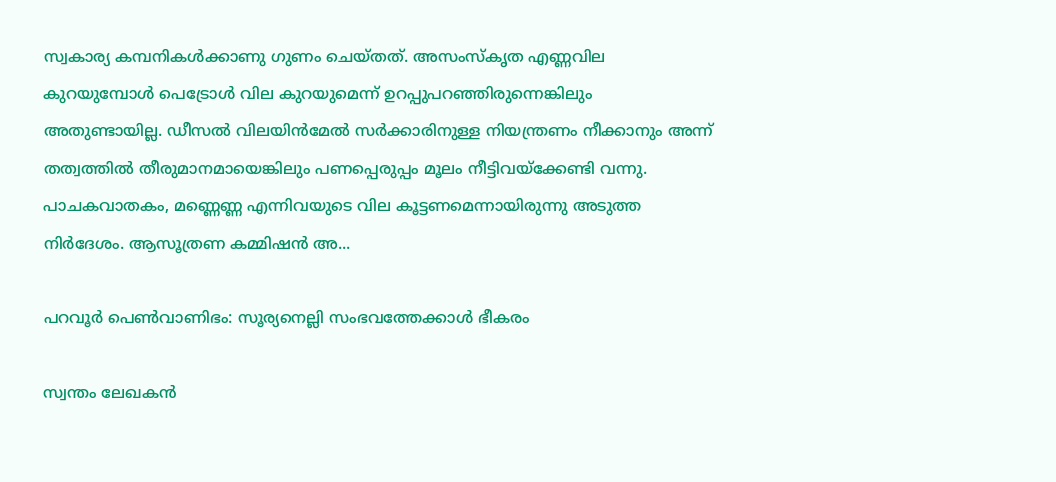സ്വകാര്യ കമ്പനികള്‍ക്കാണു ഗുണം ചെയ്‌തത്‌. അസംസ്‌കൃത എണ്ണവില കുറയുമ്പോള്‍ പെട്രോള്‍ വില കുറയുമെന്ന്‌ ഉറപ്പുപറഞ്ഞിരുന്നെങ്കിലും അതുണ്ടായില്ല. ഡീസല്‍ വിലയിന്‍മേല്‍ സര്‍ക്കാരിനുള്ള നിയന്ത്രണം നീക്കാനും അന്ന്‌ തത്വത്തില്‍ തീരുമാനമായെങ്കിലും പണപ്പെരുപ്പം മൂലം നീട്ടിവയ്‌ക്കേണ്ടി വന്നു. പാചകവാതകം, മണ്ണെണ്ണ എന്നിവയുടെ വില കൂട്ടണമെന്നായിരുന്നു അടുത്ത നിര്‍ദേശം. ആസൂത്രണ കമ്മിഷന്‍ അ...

പറവൂര്‍ പെണ്‍വാണിഭം: സൂര്യനെല്ലി സംഭവത്തേക്കാള്‍ ഭീകരം

സ്വന്തം ലേഖകന്‍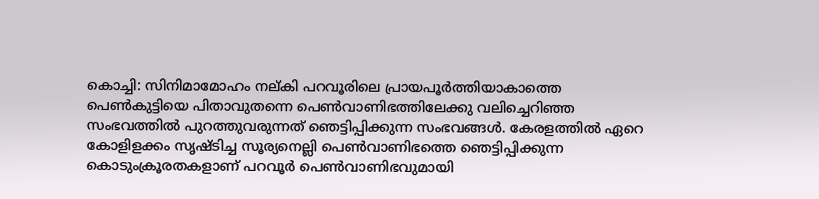കൊച്ചി: സിനിമാമോഹം നല്കി പറവൂരിലെ പ്രായപൂര്‍ത്തിയാകാത്തെ പെണ്‍കുട്ടിയെ പിതാവുതന്നെ പെണ്‍വാണിഭത്തിലേക്കു വലിച്ചെറിഞ്ഞ സംഭവത്തില്‍ പുറത്തുവരുന്നത് ഞെട്ടിപ്പിക്കുന്ന സംഭവങ്ങള്‍. കേരളത്തില്‍ ഏറെ കോളിളക്കം സൃഷ്ടിച്ച സൂര്യനെല്ലി പെണ്‍വാണിഭത്തെ ഞെട്ടിപ്പിക്കുന്ന കൊടുംക്രൂരതകളാണ് പറവൂര്‍ പെണ്‍വാണിഭവുമായി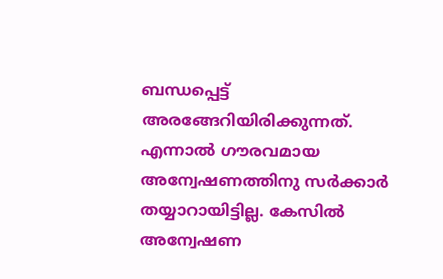ബന്ധപ്പെട്ട് അരങ്ങേറിയിരിക്കുന്നത്. എന്നാല്‍ ഗൗരവമായ അന്വേഷണത്തിനു സര്‍ക്കാര്‍ തയ്യാറായിട്ടില്ല. കേസില്‍ അന്വേഷണ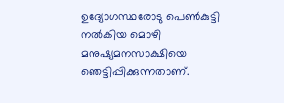ഉദ്യോഗസ്ഥരോടു പെണ്‍കുട്ടി നല്‍കിയ മൊഴി മനുഷ്യമനസാക്ഷിയെ ഞെട്ടിപ്പിക്കുന്നതാണ്.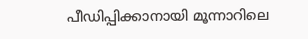പീഡിപ്പിക്കാനായി മൂന്നാറിലെ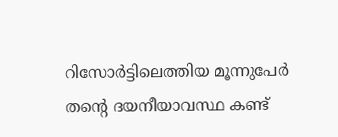റിസോര്‍ട്ടിലെത്തിയ മൂന്നുപേര്‍ തന്റെ ദയനീയാവസ്ഥ കണ്ട്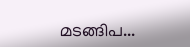മടങ്ങിപ...